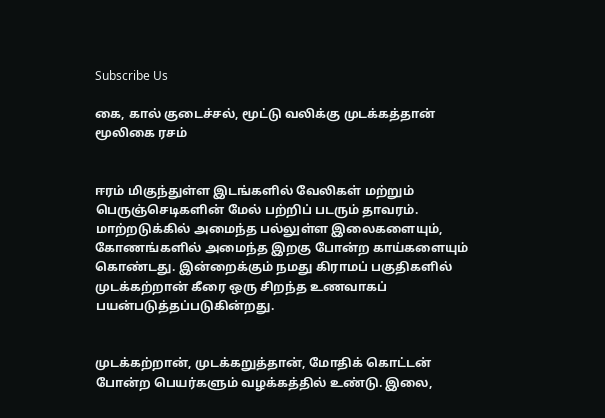Subscribe Us

கை, கால் குடைச்சல், மூட்டு வலிக்கு முடக்கத்தான் மூலிகை ரசம்


ஈரம் மிகுந்துள்ள இடங்களில் வேலிகள் மற்றும் பெருஞ்செடிகளின் மேல் பற்றிப் படரும் தாவரம். மாற்றடுக்கில் அமைந்த பல்லுள்ள இலைகளையும், கோணங்களில் அமைந்த இறகு போன்ற காய்களையும் கொண்டது. இன்றைக்கும் நமது கிராமப் பகுதிகளில் முடக்கற்றான் கீரை ஒரு சிறந்த உணவாகப் பயன்படுத்தப்படுகின்றது.


முடக்கற்றான், முடக்கறுத்தான், மோதிக் கொட்டன் போன்ற பெயர்களும் வழக்கத்தில் உண்டு. இலை,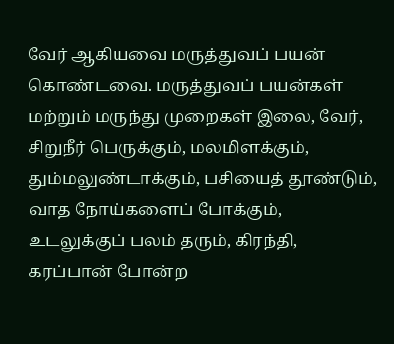வேர் ஆகியவை மருத்துவப் பயன் கொண்டவை. மருத்துவப் பயன்கள் மற்றும் மருந்து முறைகள் இலை, வேர், சிறுநீர் பெருக்கும், மலமிளக்கும், தும்மலுண்டாக்கும், பசியைத் தூண்டும், வாத நோய்களைப் போக்கும், உடலுக்குப் பலம் தரும், கிரந்தி, கரப்பான் போன்ற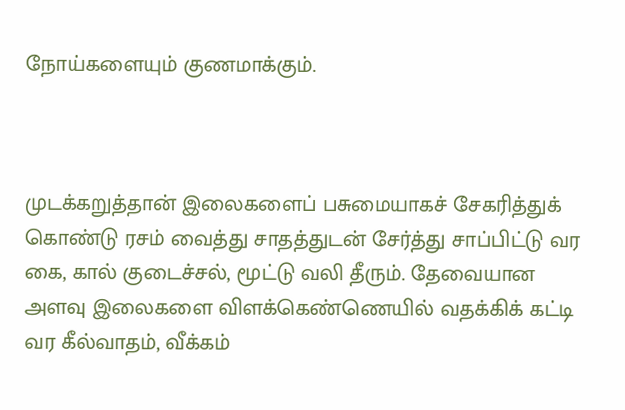நோய்களையும் குணமாக்கும்.



முடக்கறுத்தான் இலைகளைப் பசுமையாகச் சேகரித்துக் கொண்டு ரசம் வைத்து சாதத்துடன் சேர்த்து சாப்பிட்டு வர கை, கால் குடைச்சல், மூட்டு வலி தீரும். தேவையான அளவு இலைகளை விளக்கெண்ணெயில் வதக்கிக் கட்டி வர கீல்வாதம், வீக்கம்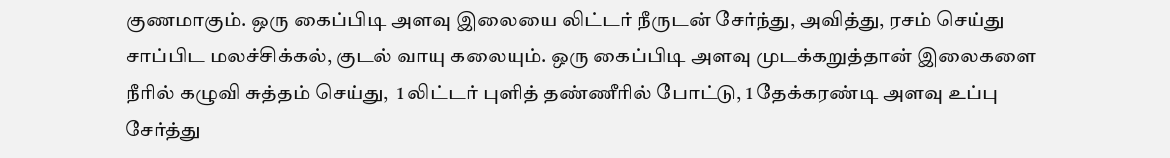குணமாகும். ஒரு கைப்பிடி அளவு இலையை லிட்டர் நீருடன் சேர்ந்து, அவித்து, ரசம் செய்து சாப்பிட மலச்சிக்கல், குடல் வாயு கலையும். ஒரு கைப்பிடி அளவு முடக்கறுத்தான் இலைகளை நீரில் கழுவி சுத்தம் செய்து,  1 லிட்டர் புளித் தண்ணீரில் போட்டு, 1 தேக்கரண்டி அளவு உப்பு சேர்த்து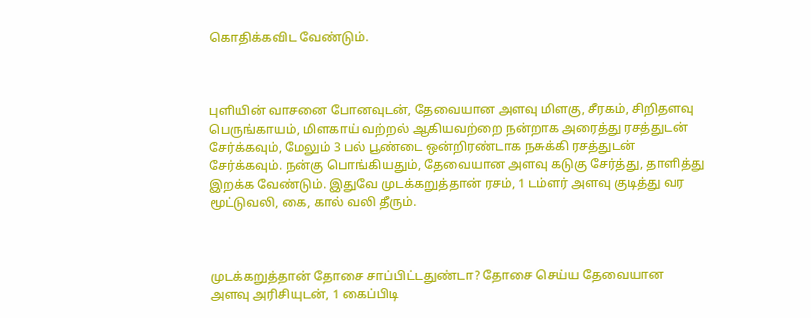கொதிக்கவிட வேண்டும்.



புளியின் வாசனை போனவுடன், தேவையான அளவு மிளகு, சீரகம், சிறிதளவு பெருங்காயம், மிளகாய் வற்றல் ஆகியவற்றை நன்றாக அரைத்து ரசத்துடன் சேர்க்கவும், மேலும் 3 பல் பூண்டை ஒன்றிரண்டாக நசுக்கி ரசத்துடன் சேர்க்கவும். நன்கு பொங்கியதும், தேவையான அளவு கடுகு சேர்த்து, தாளித்து இறக்க வேண்டும். இதுவே முடக்கறுத்தான் ரசம், 1 டம்ளர் அளவு குடித்து வர மூட்டுவலி, கை, கால் வலி தீரும்.



முடக்கறுத்தான் தோசை சாப்பிட்டதுண்டா? தோசை செய்ய தேவையான அளவு அரிசியுடன், 1 கைப்பிடி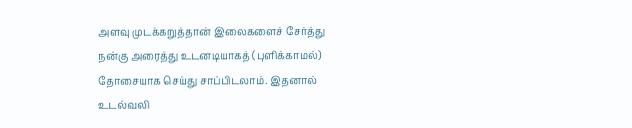அளவு முடக்கறுத்தான் இலைகளைச் சேர்த்து நன்கு அரைத்து உடனடியாகத் (புளிக்காமல்) தோசையாக செய்து சாப்பிடலாம். இதனால் உடல்வலி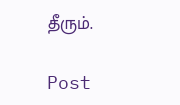தீரும்.

Post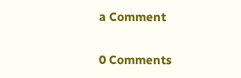a Comment

0 Comments